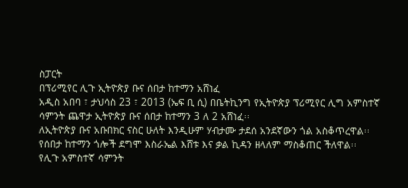ስፓርት
በፕሪሚየር ሊጉ ኢትዮጵያ ቡና ሰበታ ከተማን አሸነፈ
አዲስ አበባ ፣ ታህሳስ 23 ፣ 2013 (ኤፍ ቢ ሲ) በቤትኪንግ የኢትዮጵያ ፕሪሚየር ሊግ አምስተኛ ሳምንት ጨዋታ ኢትዮጵያ ቡና ሰበታ ከተማን 3 ለ 2 አሸነፈ፡፡
ለኢትዮጵያ ቡና አቡበክር ናስር ሁለት እንዲሁም ሃብታሙ ታደሰ አንደኛውን ጎል አስቆጥረዋል፡፡
የሰበታ ከተማን ጎሎች ደግሞ እስራኤል እሸቱ እና ቃል ኪዳን ዘላለም ማስቆጠር ችለዋል፡፡
የሊጉ አምስተኛ ሳምንት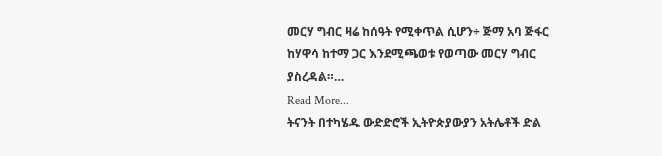መርሃ ግብር ዛሬ ከሰዓት የሚቀጥል ሲሆን÷ ጅማ አባ ጅፋር ከሃዋሳ ከተማ ጋር እንደሚጫወቱ የወጣው መርሃ ግብር ያስረዳል።…
Read More...
ትናንት በተካሄዱ ውድድሮች ኢትዮጵያውያን አትሌቶች ድል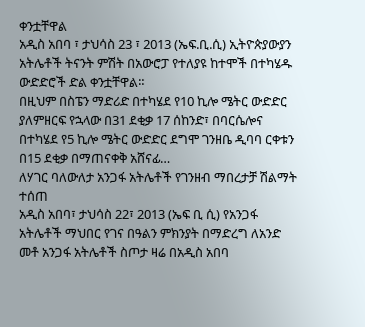ቀንቷቸዋል
አዲስ አበባ ፣ ታህሳስ 23 ፣ 2013 (ኤፍ.ቢ.ሲ) ኢትዮጵያውያን አትሌቶች ትናንት ምሽት በአውሮፓ የተለያዩ ከተሞች በተካሄዱ ውድድሮች ድል ቀንቷቸዋል።
በዚህም በስፔን ማድሪድ በተካሄደ የ10 ኪሎ ሜትር ውድድር ያለምዘርፍ የኋላው በ31 ደቂቃ 17 ሰከንድ፣ በባርሴሎና በተካሄደ የ5 ኪሎ ሜትር ውድድር ደግሞ ገንዘቤ ዲባባ ርቀቱን በ15 ደቂቃ በማጠናቀቅ አሸናፊ…
ለሃገር ባለውለታ አንጋፋ አትሌቶች የገንዘብ ማበረታቻ ሽልማት ተሰጠ
አዲስ አበባ፣ ታህሳስ 22፣ 2013 (ኤፍ ቢ ሲ) የአንጋፋ አትሌቶች ማህበር የገና በዓልን ምክንያት በማድረግ ለአንድ መቶ አንጋፋ አትሌቶች ስጦታ ዛሬ በአዲስ አበባ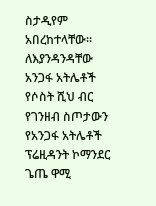ስታዲየም አበረከተላቸው።
ለእያንዳንዳቸው አንጋፋ አትሌቶች የሶስት ሺህ ብር የገንዘብ ስጦታውን የአንጋፋ አትሌቶች ፕሬዚዳንት ኮማንደር ጌጤ ዋሚ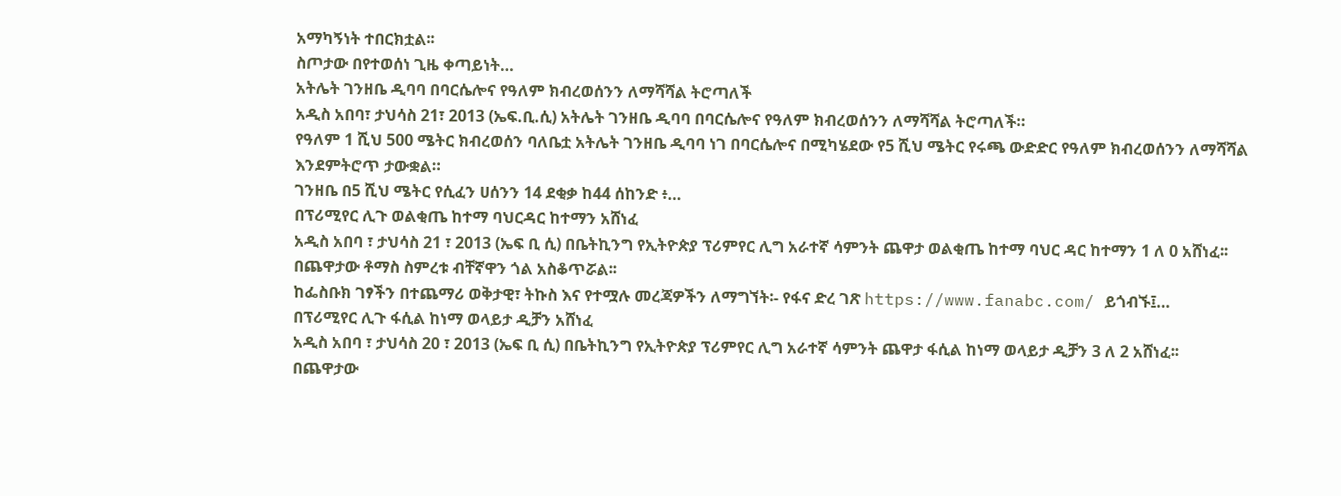አማካኝነት ተበርክቷል፡፡
ስጦታው በየተወሰነ ጊዜ ቀጣይነት…
አትሌት ገንዘቤ ዲባባ በባርሴሎና የዓለም ክብረወሰንን ለማሻሻል ትሮጣለች
አዲስ አበባ፣ ታህሳስ 21፣ 2013 (ኤፍ.ቢ.ሲ) አትሌት ገንዘቤ ዲባባ በባርሴሎና የዓለም ክብረወሰንን ለማሻሻል ትሮጣለች።
የዓለም 1 ሺህ 500 ሜትር ክብረወሰን ባለቤቷ አትሌት ገንዘቤ ዲባባ ነገ በባርሴሎና በሚካሄደው የ5 ሺህ ሜትር የሩጫ ውድድር የዓለም ክብረወሰንን ለማሻሻል እንደምትሮጥ ታውቋል።
ገንዘቤ በ5 ሺህ ሜትር የሲፈን ሀሰንን 14 ደቂቃ ከ44 ሰከንድ ፥…
በፕሪሚየር ሊጉ ወልቂጤ ከተማ ባህርዳር ከተማን አሸነፈ
አዲስ አበባ ፣ ታህሳስ 21 ፣ 2013 (ኤፍ ቢ ሲ) በቤትኪንግ የኢትዮጵያ ፕሪምየር ሊግ አራተኛ ሳምንት ጨዋታ ወልቂጤ ከተማ ባህር ዳር ከተማን 1 ለ 0 አሸነፈ፡፡
በጨዋታው ቶማስ ስምረቱ ብቸኛዋን ጎል አስቆጥሯል፡፡
ከፌስቡክ ገፃችን በተጨማሪ ወቅታዊ፣ ትኩስ እና የተሟሉ መረጃዎችን ለማግኘት፡- የፋና ድረ ገጽ https://www.fanabc.com/ ይጎብኙ፤…
በፕሪሚየር ሊጉ ፋሲል ከነማ ወላይታ ዲቻን አሸነፈ
አዲስ አበባ ፣ ታህሳስ 20 ፣ 2013 (ኤፍ ቢ ሲ) በቤትኪንግ የኢትዮጵያ ፕሪምየር ሊግ አራተኛ ሳምንት ጨዋታ ፋሲል ከነማ ወላይታ ዲቻን 3 ለ 2 አሸነፈ፡፡
በጨዋታው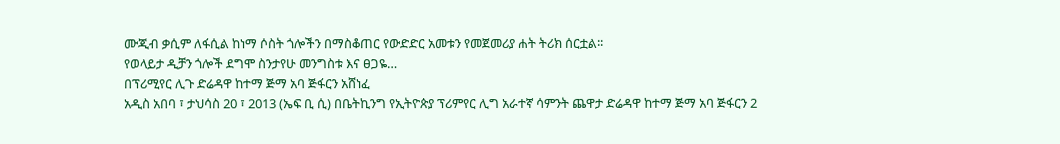ሙጂብ ቃሲም ለፋሲል ከነማ ሶስት ጎሎችን በማስቆጠር የውድድር አመቱን የመጀመሪያ ሐት ትሪክ ሰርቷል፡፡
የወላይታ ዲቻን ጎሎች ደግሞ ስንታየሁ መንግስቱ እና ፀጋዬ…
በፕሪሚየር ሊጉ ድሬዳዋ ከተማ ጅማ አባ ጅፋርን አሸነፈ
አዲስ አበባ ፣ ታህሳስ 20 ፣ 2013 (ኤፍ ቢ ሲ) በቤትኪንግ የኢትዮጵያ ፕሪምየር ሊግ አራተኛ ሳምንት ጨዋታ ድሬዳዋ ከተማ ጅማ አባ ጅፋርን 2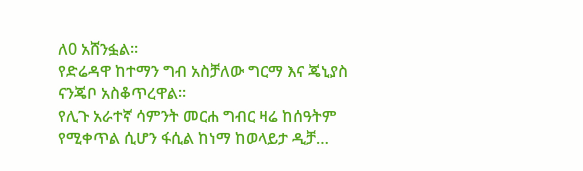ለ0 አሸንፏል፡፡
የድሬዳዋ ከተማን ግብ አስቻለው ግርማ እና ጄኒያስ ናንጄቦ አስቆጥረዋል፡፡
የሊጉ አራተኛ ሳምንት መርሐ ግብር ዛሬ ከሰዓትም የሚቀጥል ሲሆን ፋሲል ከነማ ከወላይታ ዲቻ…